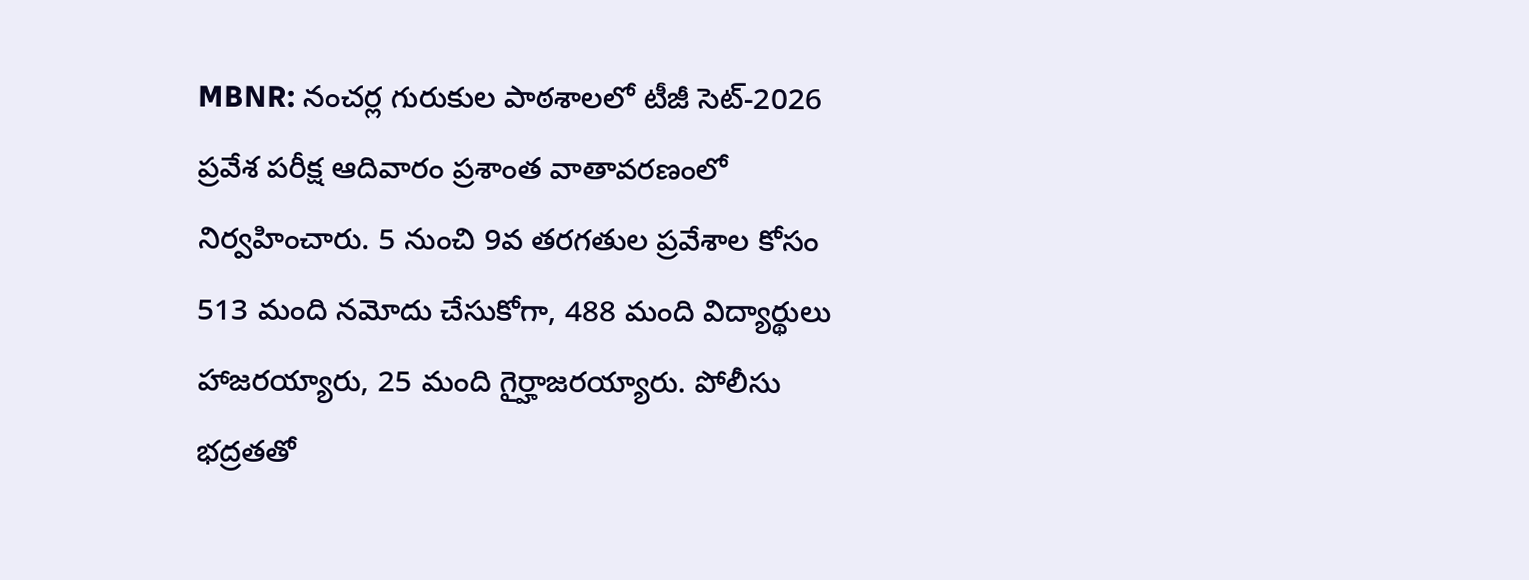MBNR: నంచర్ల గురుకుల పాఠశాలలో టీజీ సెట్-2026 ప్రవేశ పరీక్ష ఆదివారం ప్రశాంత వాతావరణంలో నిర్వహించారు. 5 నుంచి 9వ తరగతుల ప్రవేశాల కోసం 513 మంది నమోదు చేసుకోగా, 488 మంది విద్యార్థులు హాజరయ్యారు, 25 మంది గైర్హాజరయ్యారు. పోలీసు భద్రతతో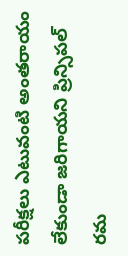పరీక్షలు ఎటువంటి అంతరాయం లేకుండా జరిగాయని ప్రిన్సిపల్ రమ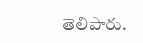తెలిపారు.